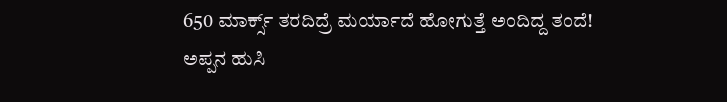650 ಮಾರ್ಕ್ಸ್ ತರದಿದ್ರೆ ಮರ್ಯಾದೆ ಹೋಗುತ್ತೆ ಅಂದಿದ್ದ ತಂದೆ! ಅಪ್ಪನ ಹುಸಿ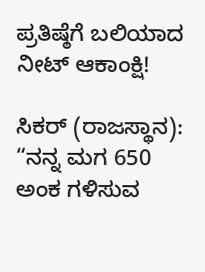ಪ್ರತಿಷ್ಠೆಗೆ ಬಲಿಯಾದ ನೀಟ್ ಆಕಾಂಕ್ಷಿ!

ಸಿಕರ್ (ರಾಜಸ್ಥಾನ): “ನನ್ನ ಮಗ 650 ಅಂಕ ಗಳಿಸುವ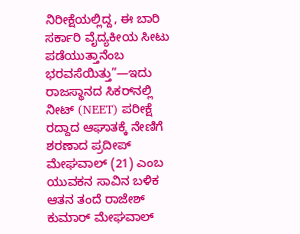ನಿರೀಕ್ಷೆಯಲ್ಲಿದ್ದ, ಈ ಬಾರಿ ಸರ್ಕಾರಿ ವೈದ್ಯಕೀಯ ಸೀಟು ಪಡೆಯುತ್ತಾನೆಂಬ ಭರವಸೆಯಿತ್ತು”—ಇದು ರಾಜಸ್ಥಾನದ ಸಿಕರ್‌ನಲ್ಲಿ ನೀಟ್ (NEET) ಪರೀಕ್ಷೆ ರದ್ದಾದ ಆಘಾತಕ್ಕೆ ನೇಣಿಗೆ ಶರಣಾದ ಪ್ರದೀಪ್ ಮೇಘವಾಲ್ (21) ಎಂಬ ಯುವಕನ ಸಾವಿನ ಬಳಿಕ ಆತನ ತಂದೆ ರಾಜೇಶ್ ಕುಮಾರ್ ಮೇಘವಾಲ್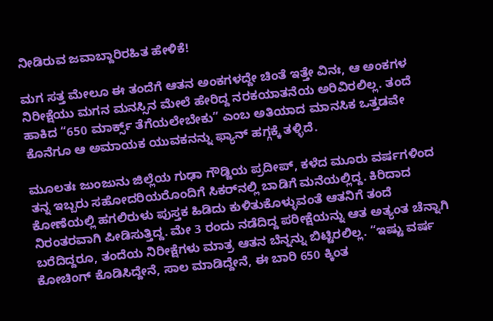ನೀಡಿರುವ ಜವಾಬ್ದಾರಿರಹಿತ ಹೇಳಿಕೆ!

ಮಗ ಸತ್ತ ಮೇಲೂ ಈ ತಂದೆಗೆ ಆತನ ಅಂಕಗಳದ್ದೇ ಚಿಂತೆ ಇತ್ತೇ ವಿನಃ, ಆ ಅಂಕಗಳ ನಿರೀಕ್ಷೆಯು ಮಗನ ಮನಸ್ಸಿನ ಮೇಲೆ ಹೇರಿದ್ದ ನರಕಯಾತನೆಯ ಅರಿವಿರಲಿಲ್ಲ. ತಂದೆ ಹಾಕಿದ “650 ಮಾರ್ಕ್ಸ್ ತೆಗೆಯಲೇಬೇಕು” ಎಂಬ ಅತಿಯಾದ ಮಾನಸಿಕ ಒತ್ತಡವೇ ಕೊನೆಗೂ ಆ ಅಮಾಯಕ ಯುವಕನನ್ನು ಫ್ಯಾನ್ ಹಗ್ಗಕ್ಕೆ ತಳ್ಳಿದೆ.

ಮೂಲತಃ ಜುಂಜುನು ಜಿಲ್ಲೆಯ ಗುಢಾ ಗೌಡ್ಜಿಯ ಪ್ರದೀಪ್, ಕಳೆದ ಮೂರು ವರ್ಷಗಳಿಂದ ತನ್ನ ಇಬ್ಬರು ಸಹೋದರಿಯರೊಂದಿಗೆ ಸಿಕರ್‌ನಲ್ಲಿ ಬಾಡಿಗೆ ಮನೆಯಲ್ಲಿದ್ದ. ಕಿರಿದಾದ ಕೋಣೆಯಲ್ಲಿ ಹಗಲಿರುಳು ಪುಸ್ತಕ ಹಿಡಿದು ಕುಳಿತುಕೊಳ್ಳುವಂತೆ ಆತನಿಗೆ ತಂದೆ ನಿರಂತರವಾಗಿ ಪೀಡಿಸುತ್ತಿದ್ದ. ಮೇ 3 ರಂದು ನಡೆದಿದ್ದ ಪರೀಕ್ಷೆಯನ್ನು ಆತ ಅತ್ಯಂತ ಚೆನ್ನಾಗಿ ಬರೆದಿದ್ದರೂ, ತಂದೆಯ ನಿರೀಕ್ಷೆಗಳು ಮಾತ್ರ ಆತನ ಬೆನ್ನನ್ನು ಬಿಟ್ಟಿರಲಿಲ್ಲ. “ಇಷ್ಟು ವರ್ಷ ಕೋಚಿಂಗ್ ಕೊಡಿಸಿದ್ದೇನೆ, ಸಾಲ ಮಾಡಿದ್ದೇನೆ, ಈ ಬಾರಿ 650 ಕ್ಕಿಂತ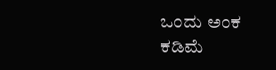ಒಂದು ಅಂಕ ಕಡಿಮೆ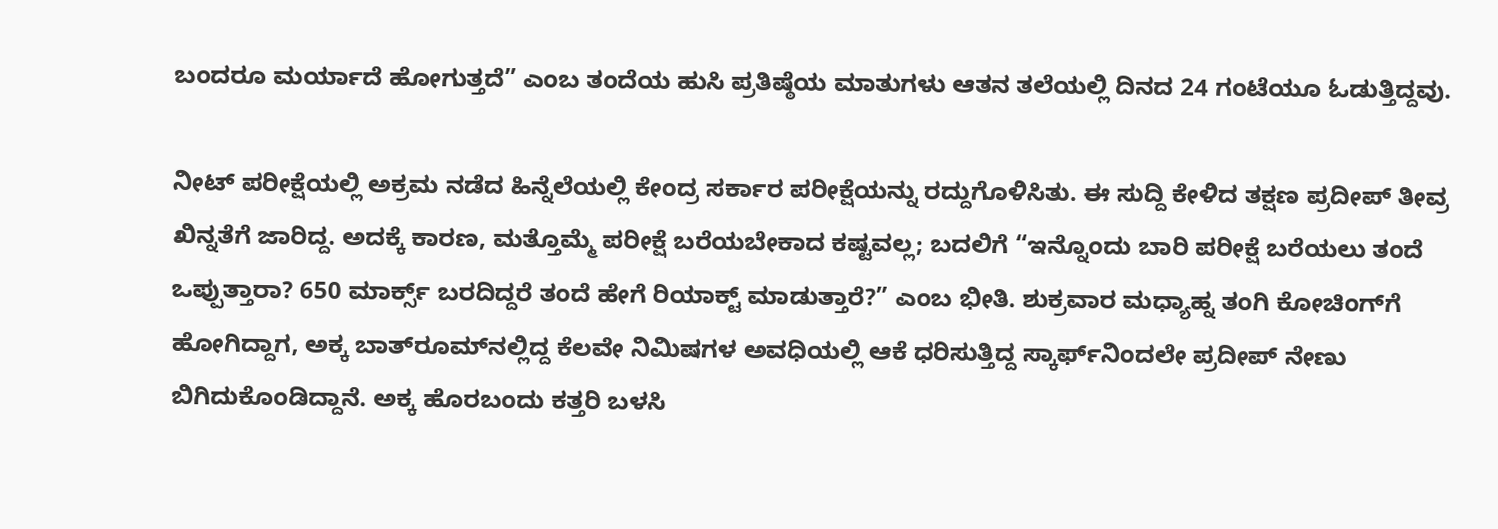ಬಂದರೂ ಮರ್ಯಾದೆ ಹೋಗುತ್ತದೆ” ಎಂಬ ತಂದೆಯ ಹುಸಿ ಪ್ರತಿಷ್ಠೆಯ ಮಾತುಗಳು ಆತನ ತಲೆಯಲ್ಲಿ ದಿನದ 24 ಗಂಟೆಯೂ ಓಡುತ್ತಿದ್ದವು.

ನೀಟ್ ಪರೀಕ್ಷೆಯಲ್ಲಿ ಅಕ್ರಮ ನಡೆದ ಹಿನ್ನೆಲೆಯಲ್ಲಿ ಕೇಂದ್ರ ಸರ್ಕಾರ ಪರೀಕ್ಷೆಯನ್ನು ರದ್ದುಗೊಳಿಸಿತು. ಈ ಸುದ್ದಿ ಕೇಳಿದ ತಕ್ಷಣ ಪ್ರದೀಪ್ ತೀವ್ರ ಖಿನ್ನತೆಗೆ ಜಾರಿದ್ದ. ಅದಕ್ಕೆ ಕಾರಣ, ಮತ್ತೊಮ್ಮೆ ಪರೀಕ್ಷೆ ಬರೆಯಬೇಕಾದ ಕಷ್ಟವಲ್ಲ; ಬದಲಿಗೆ “ಇನ್ನೊಂದು ಬಾರಿ ಪರೀಕ್ಷೆ ಬರೆಯಲು ತಂದೆ ಒಪ್ಪುತ್ತಾರಾ? 650 ಮಾರ್ಕ್ಸ್ ಬರದಿದ್ದರೆ ತಂದೆ ಹೇಗೆ ರಿಯಾಕ್ಟ್ ಮಾಡುತ್ತಾರೆ?” ಎಂಬ ಭೀತಿ. ಶುಕ್ರವಾರ ಮಧ್ಯಾಹ್ನ ತಂಗಿ ಕೋಚಿಂಗ್‌ಗೆ ಹೋಗಿದ್ದಾಗ, ಅಕ್ಕ ಬಾತ್‌ರೂಮ್‌ನಲ್ಲಿದ್ದ ಕೆಲವೇ ನಿಮಿಷಗಳ ಅವಧಿಯಲ್ಲಿ ಆಕೆ ಧರಿಸುತ್ತಿದ್ದ ಸ್ಕಾರ್ಫ್‌ನಿಂದಲೇ ಪ್ರದೀಪ್ ನೇಣು ಬಿಗಿದುಕೊಂಡಿದ್ದಾನೆ. ಅಕ್ಕ ಹೊರಬಂದು ಕತ್ತರಿ ಬಳಸಿ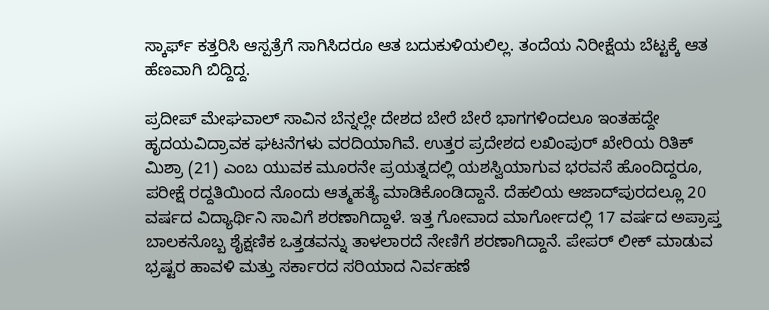ಸ್ಕಾರ್ಫ್ ಕತ್ತರಿಸಿ ಆಸ್ಪತ್ರೆಗೆ ಸಾಗಿಸಿದರೂ ಆತ ಬದುಕುಳಿಯಲಿಲ್ಲ. ತಂದೆಯ ನಿರೀಕ್ಷೆಯ ಬೆಟ್ಟಕ್ಕೆ ಆತ ಹೆಣವಾಗಿ ಬಿದ್ದಿದ್ದ.

ಪ್ರದೀಪ್ ಮೇಘವಾಲ್ ಸಾವಿನ ಬೆನ್ನಲ್ಲೇ ದೇಶದ ಬೇರೆ ಬೇರೆ ಭಾಗಗಳಿಂದಲೂ ಇಂತಹದ್ದೇ ಹೃದಯವಿದ್ರಾವಕ ಘಟನೆಗಳು ವರದಿಯಾಗಿವೆ. ಉತ್ತರ ಪ್ರದೇಶದ ಲಖಿಂಪುರ್ ಖೇರಿಯ ರಿತಿಕ್ ಮಿಶ್ರಾ (21) ಎಂಬ ಯುವಕ ಮೂರನೇ ಪ್ರಯತ್ನದಲ್ಲಿ ಯಶಸ್ವಿಯಾಗುವ ಭರವಸೆ ಹೊಂದಿದ್ದರೂ, ಪರೀಕ್ಷೆ ರದ್ದತಿಯಿಂದ ನೊಂದು ಆತ್ಮಹತ್ಯೆ ಮಾಡಿಕೊಂಡಿದ್ದಾನೆ. ದೆಹಲಿಯ ಆಜಾದ್‌ಪುರದಲ್ಲೂ 20 ವರ್ಷದ ವಿದ್ಯಾರ್ಥಿನಿ ಸಾವಿಗೆ ಶರಣಾಗಿದ್ದಾಳೆ. ಇತ್ತ ಗೋವಾದ ಮಾರ್ಗೋದಲ್ಲಿ 17 ವರ್ಷದ ಅಪ್ರಾಪ್ತ ಬಾಲಕನೊಬ್ಬ ಶೈಕ್ಷಣಿಕ ಒತ್ತಡವನ್ನು ತಾಳಲಾರದೆ ನೇಣಿಗೆ ಶರಣಾಗಿದ್ದಾನೆ. ಪೇಪರ್ ಲೀಕ್ ಮಾಡುವ ಭ್ರಷ್ಟರ ಹಾವಳಿ ಮತ್ತು ಸರ್ಕಾರದ ಸರಿಯಾದ ನಿರ್ವಹಣೆ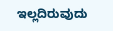ಇಲ್ಲದಿರುವುದು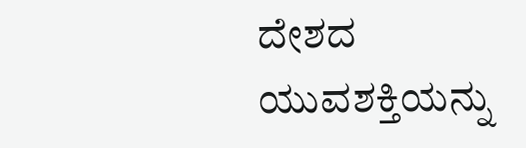ದೇಶದ ಯುವಶಕ್ತಿಯನ್ನು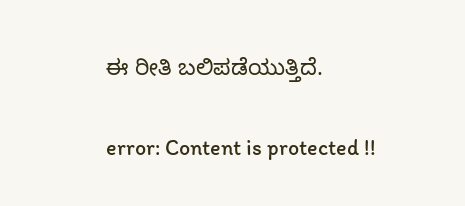ಈ ರೀತಿ ಬಲಿಪಡೆಯುತ್ತಿದೆ.

error: Content is protected !!